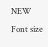NEW
Font size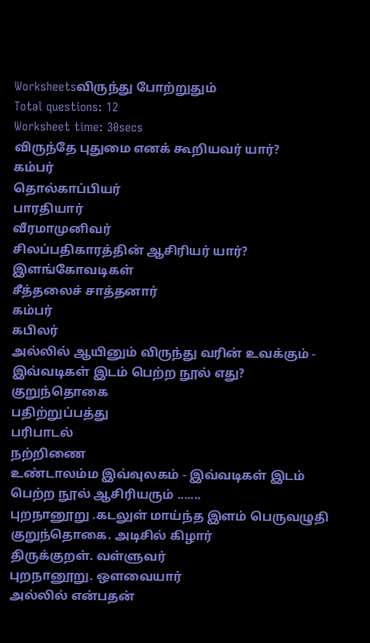Worksheetsவிருந்து போற்றுதும்
Total questions: 12
Worksheet time: 30secs
விருந்தே புதுமை எனக் கூறியவர் யார்?
கம்பர்
தொல்காப்பியர்
பாரதியார்
வீரமாமுனிவர்
சிலப்பதிகாரத்தின் ஆசிரியர் யார்?
இளங்கோவடிகள்
சீத்தலைச் சாத்தனார்
கம்பர்
கபிலர்
அல்லில் ஆயினும் விருந்து வரின் உவக்கும் - இவ்வடிகள் இடம் பெற்ற நூல் எது?
குறுந்தொகை
பதிற்றுப்பத்து
பரிபாடல்
நற்றிணை
உண்டாலம்ம இவ்வுலகம் - இவ்வடிகள் இடம் பெற்ற நூல் ஆசிரியரும் .......
புறநானூறு .கடலுள் மாய்ந்த இளம் பெருவழுதி
குறுந்தொகை. அடிசில் கிழார்
திருக்குறள். வள்ளுவர்
புறநானூறு. ஔவையார்
அல்லில் என்பதன்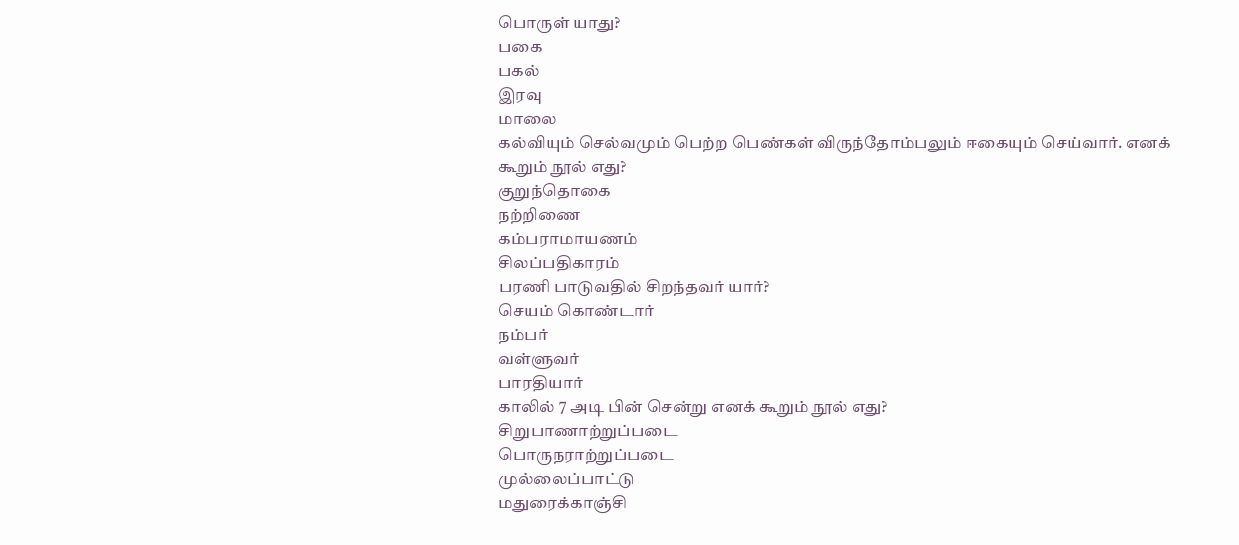பொருள் யாது?
பகை
பகல்
இரவு
மாலை
கல்வியும் செல்வமும் பெற்ற பெண்கள் விருந்தோம்பலும் ஈகையும் செய்வார். எனக் கூறும் நூல் எது?
குறுந்தொகை
நற்றிணை
கம்பராமாயணம்
சிலப்பதிகாரம்
பரணி பாடுவதில் சிறந்தவர் யார்?
செயம் கொண்டார்
நம்பர்
வள்ளுவர்
பாரதியார்
காலில் 7 அடி பின் சென்று எனக் கூறும் நூல் எது?
சிறுபாணாற்றுப்படை
பொருநராற்றுப்படை
முல்லைப்பாட்டு
மதுரைக்காஞ்சி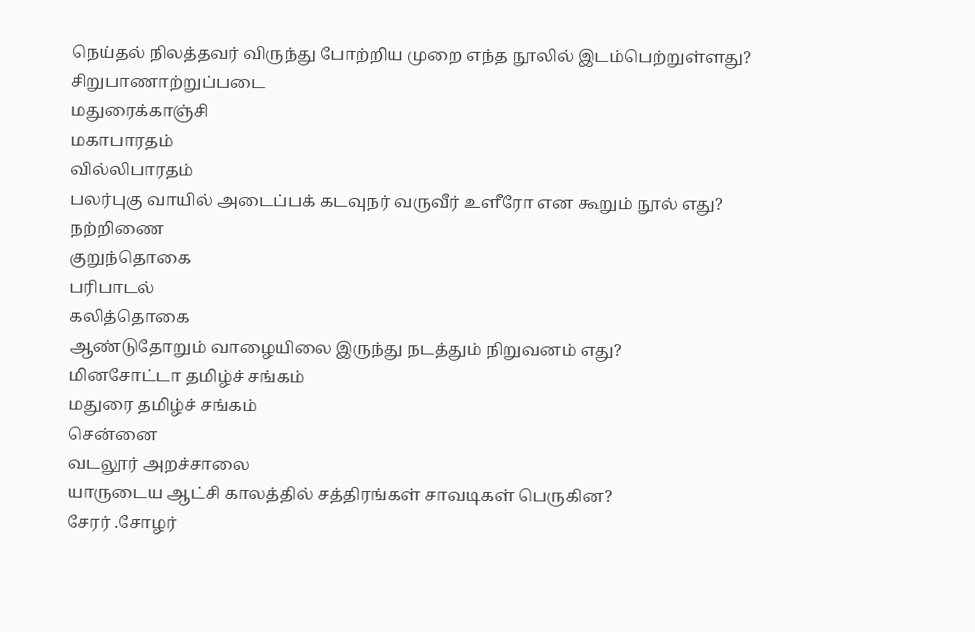நெய்தல் நிலத்தவர் விருந்து போற்றிய முறை எந்த நூலில் இடம்பெற்றுள்ளது?
சிறுபாணாற்றுப்படை
மதுரைக்காஞ்சி
மகாபாரதம்
வில்லிபாரதம்
பலர்புகு வாயில் அடைப்பக் கடவுநர் வருவீர் உளீரோ என கூறும் நூல் எது?
நற்றிணை
குறுந்தொகை
பரிபாடல்
கலித்தொகை
ஆண்டுதோறும் வாழையிலை இருந்து நடத்தும் நிறுவனம் எது?
மினசோட்டா தமிழ்ச் சங்கம்
மதுரை தமிழ்ச் சங்கம்
சென்னை
வடலூர் அறச்சாலை
யாருடைய ஆட்சி காலத்தில் சத்திரங்கள் சாவடிகள் பெருகின?
சேரர் .சோழர்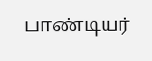பாண்டியர்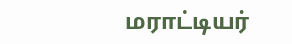மராட்டியர்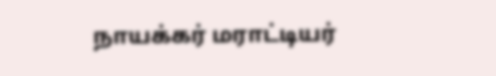நாயக்கர் மராட்டியர்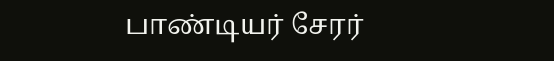பாண்டியர் சேரர்